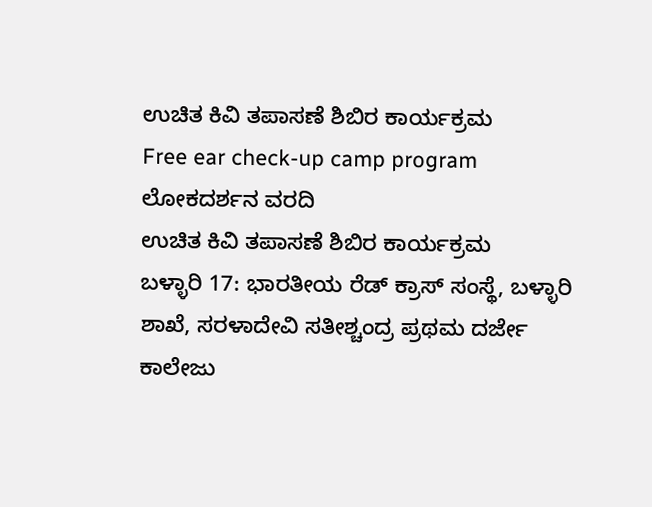ಉಚಿತ ಕಿವಿ ತಪಾಸಣೆ ಶಿಬಿರ ಕಾರ್ಯಕ್ರಮ
Free ear check-up camp program
ಲೋಕದರ್ಶನ ವರದಿ
ಉಚಿತ ಕಿವಿ ತಪಾಸಣೆ ಶಿಬಿರ ಕಾರ್ಯಕ್ರಮ
ಬಳ್ಳಾರಿ 17: ಭಾರತೀಯ ರೆಡ್ ಕ್ರಾಸ್ ಸಂಸ್ಥೆ, ಬಳ್ಳಾರಿ ಶಾಖೆ, ಸರಳಾದೇವಿ ಸತೀಶ್ಚಂದ್ರ ಪ್ರಥಮ ದರ್ಜೇ ಕಾಲೇಜು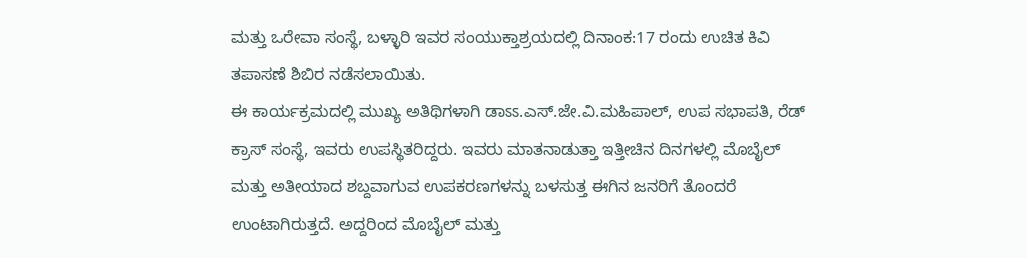ಮತ್ತು ಒರೇವಾ ಸಂಸ್ಥೆ, ಬಳ್ಳಾರಿ ಇವರ ಸಂಯುಕ್ತಾಶ್ರಯದಲ್ಲಿ ದಿನಾಂಕ:17 ರಂದು ಉಚಿತ ಕಿವಿ ತಪಾಸಣೆ ಶಿಬಿರ ನಡೆಸಲಾಯಿತು.
ಈ ಕಾರ್ಯಕ್ರಮದಲ್ಲಿ ಮುಖ್ಯ ಅತಿಥಿಗಳಾಗಿ ಡಾಽಽ.ಎಸ್.ಜೇ.ವಿ.ಮಹಿಪಾಲ್, ಉಪ ಸಭಾಪತಿ, ರೆಡ್ ಕ್ರಾಸ್ ಸಂಸ್ಥೆ, ಇವರು ಉಪಸ್ಥಿತರಿದ್ದರು. ಇವರು ಮಾತನಾಡುತ್ತಾ ಇತ್ತೀಚಿನ ದಿನಗಳಲ್ಲಿ ಮೊಬೈಲ್ ಮತ್ತು ಅತೀಯಾದ ಶಬ್ದವಾಗುವ ಉಪಕರಣಗಳನ್ನು ಬಳಸುತ್ತ ಈಗಿನ ಜನರಿಗೆ ತೊಂದರೆ ಉಂಟಾಗಿರುತ್ತದೆ. ಅದ್ದರಿಂದ ಮೊಬೈಲ್ ಮತ್ತು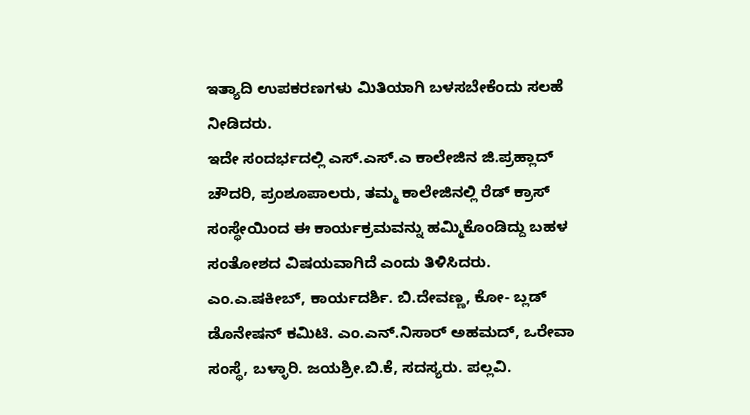ಇತ್ಯಾದಿ ಉಪಕರಣಗಳು ಮಿತಿಯಾಗಿ ಬಳಸಬೇಕೆಂದು ಸಲಹೆ ನೀಡಿದರು.
ಇದೇ ಸಂದರ್ಭದಲ್ಲಿ ಎಸ್.ಎಸ್.ಎ ಕಾಲೇಜಿನ ಜಿ.ಪ್ರಹ್ಲಾದ್ ಚೌದರಿ, ಪ್ರಂಶೂಪಾಲರು, ತಮ್ಮ ಕಾಲೇಜಿನಲ್ಲಿ ರೆಡ್ ಕ್ರಾಸ್ ಸಂಸ್ಥೇಯಿಂದ ಈ ಕಾರ್ಯಕ್ರಮವನ್ನು ಹಮ್ಮಿಕೊಂಡಿದ್ದು ಬಹಳ ಸಂತೋಶದ ವಿಷಯವಾಗಿದೆ ಎಂದು ತಿಳಿಸಿದರು. ಎಂ.ಎ.ಷಕೀಬ್, ಕಾರ್ಯದರ್ಶಿ. ಬಿ.ದೇವಣ್ಣ, ಕೋ- ಬ್ಲಡ್ ಡೊನೇಷನ್ ಕಮಿಟಿ. ಎಂ.ಎನ್.ನಿಸಾರ್ ಅಹಮದ್, ಒರೇವಾ ಸಂಸ್ಥೆ, ಬಳ್ಳಾರಿ. ಜಯಶ್ರೀ.ಬಿ.ಕೆ, ಸದಸ್ಯರು. ಪಲ್ಲವಿ.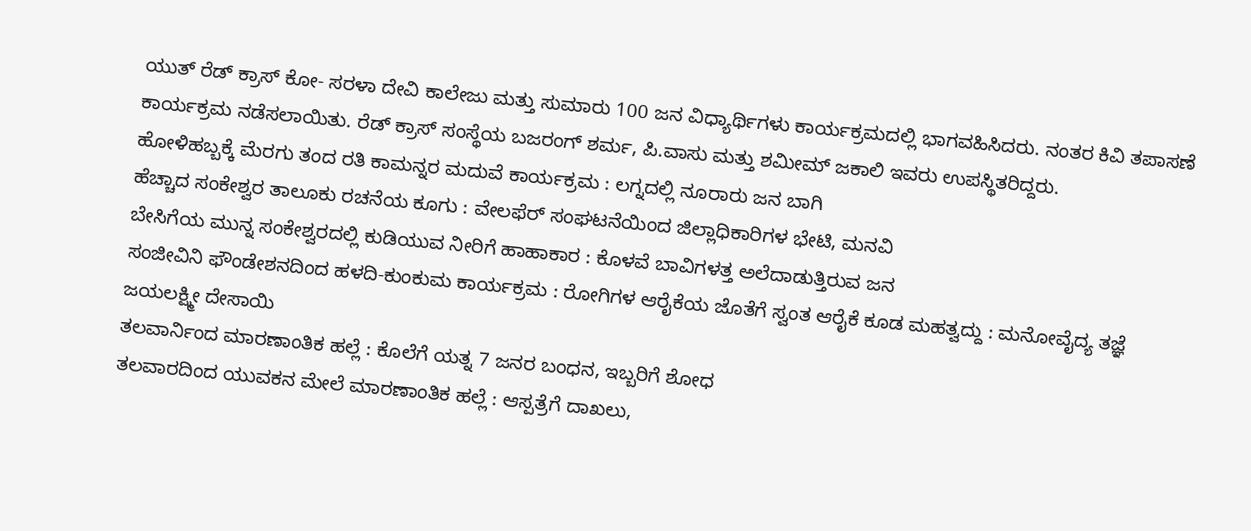ಯುತ್ ರೆಡ್ ಕ್ರಾಸ್ ಕೋ- ಸರಳಾ ದೇವಿ ಕಾಲೇಜು ಮತ್ತು ಸುಮಾರು 100 ಜನ ವಿಧ್ಯಾರ್ಥಿಗಳು ಕಾರ್ಯಕ್ರಮದಲ್ಲಿ ಭಾಗವಹಿಸಿದರು. ನಂತರ ಕಿವಿ ತಪಾಸಣೆ ಕಾರ್ಯಕ್ರಮ ನಡೆಸಲಾಯಿತು. ರೆಡ್ ಕ್ರಾಸ್ ಸಂಸ್ಥೆಯ ಬಜರಂಗ್ ಶರ್ಮ, ಪಿ.ವಾಸು ಮತ್ತು ಶಮೀಮ್ ಜಕಾಲಿ ಇವರು ಉಪಸ್ಥಿತರಿದ್ದರು.
ಹೋಳಿಹಬ್ಬಕ್ಕೆ ಮೆರಗು ತಂದ ರತಿ ಕಾಮನ್ನರ ಮದುವೆ ಕಾರ್ಯಕ್ರಮ : ಲಗ್ನದಲ್ಲಿ ನೂರಾರು ಜನ ಬಾಗಿ
ಹೆಚ್ಚಾದ ಸಂಕೇಶ್ವರ ತಾಲೂಕು ರಚನೆಯ ಕೂಗು : ವೇಲಫೆರ್ ಸಂಘಟನೆಯಿಂದ ಜಿಲ್ಲಾಧಿಕಾರಿಗಳ ಭೇಟಿ, ಮನವಿ
ಬೇಸಿಗೆಯ ಮುನ್ನ ಸಂಕೇಶ್ವರದಲ್ಲಿ ಕುಡಿಯುವ ನೀರಿಗೆ ಹಾಹಾಕಾರ : ಕೊಳವೆ ಬಾವಿಗಳತ್ತ ಅಲೆದಾಡುತ್ತಿರುವ ಜನ
ಸಂಜೀವಿನಿ ಫೌಂಡೇಶನದಿಂದ ಹಳದಿ-ಕುಂಕುಮ ಕಾರ್ಯಕ್ರಮ : ರೋಗಿಗಳ ಆರೈಕೆಯ ಜೊತೆಗೆ ಸ್ವಂತ ಆರೈಕೆ ಕೂಡ ಮಹತ್ವದ್ದು : ಮನೋವೈದ್ಯ ತಜ್ಞೆ ಜಯಲಕ್ಷ್ಮೀ ದೇಸಾಯಿ
ತಲವಾರ್ನಿಂದ ಮಾರಣಾಂತಿಕ ಹಲ್ಲೆ : ಕೊಲೆಗೆ ಯತ್ನ 7 ಜನರ ಬಂಧನ, ಇಬ್ಬರಿಗೆ ಶೋಧ
ತಲವಾರದಿಂದ ಯುವಕನ ಮೇಲೆ ಮಾರಣಾಂತಿಕ ಹಲ್ಲೆ : ಆಸ್ಪತ್ರೆಗೆ ದಾಖಲು,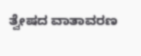ತ್ವೇಷದ ವಾತಾವರಣ